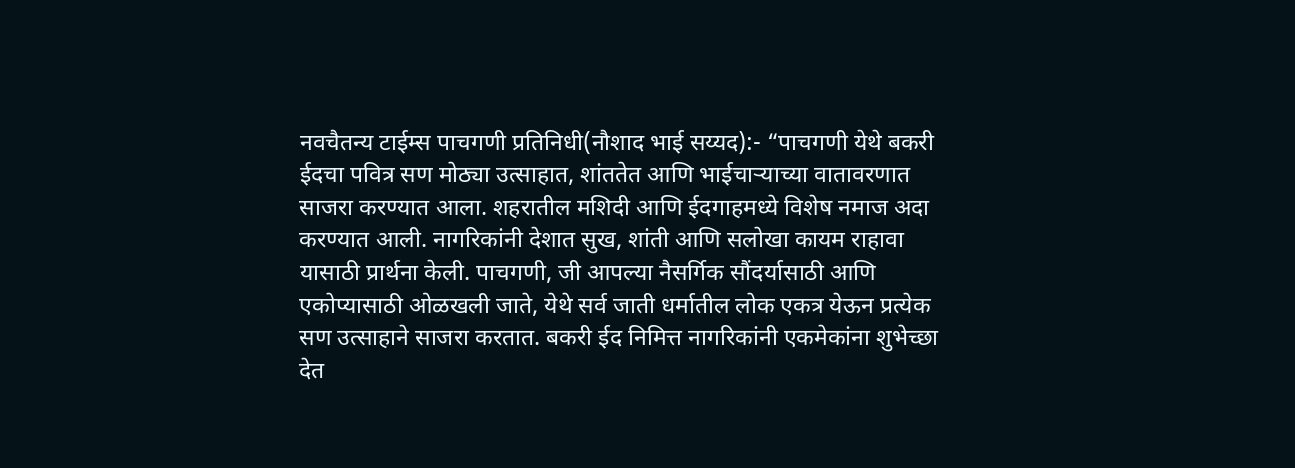नवचैतन्य टाईम्स पाचगणी प्रतिनिधी(नौशाद भाई सय्यद):- “पाचगणी येथे बकरी ईदचा पवित्र सण मोठ्या उत्साहात, शांततेत आणि भाईचाऱ्याच्या वातावरणात साजरा करण्यात आला. शहरातील मशिदी आणि ईदगाहमध्ये विशेष नमाज अदा करण्यात आली. नागरिकांनी देशात सुख, शांती आणि सलोखा कायम राहावा यासाठी प्रार्थना केली. पाचगणी, जी आपल्या नैसर्गिक सौंदर्यासाठी आणि एकोप्यासाठी ओळखली जाते, येथे सर्व जाती धर्मातील लोक एकत्र येऊन प्रत्येक सण उत्साहाने साजरा करतात. बकरी ईद निमित्त नागरिकांनी एकमेकांना शुभेच्छा देत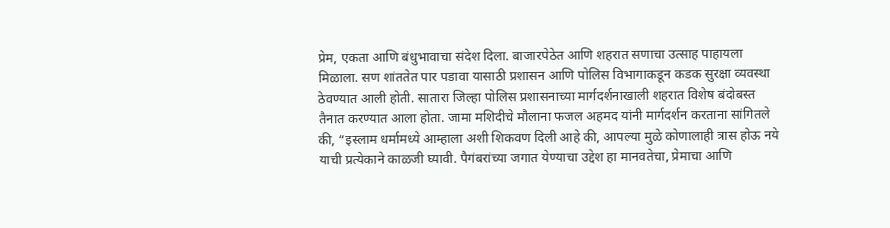प्रेम, एकता आणि बंधुभावाचा संदेश दिला. बाजारपेठेत आणि शहरात सणाचा उत्साह पाहायला मिळाला. सण शांततेत पार पडावा यासाठी प्रशासन आणि पोलिस विभागाकडून कडक सुरक्षा व्यवस्था ठेवण्यात आली होती. सातारा जिल्हा पोलिस प्रशासनाच्या मार्गदर्शनाखाली शहरात विशेष बंदोबस्त तैनात करण्यात आला होता. जामा मशिदीचे मौलाना फजल अहमद यांनी मार्गदर्शन करताना सांगितले की, “इस्लाम धर्मामध्ये आम्हाला अशी शिकवण दिली आहे की, आपल्या मुळे कोणालाही त्रास होऊ नये याची प्रत्येकाने काळजी घ्यावी. पैगंबरांच्या जगात येण्याचा उद्देश हा मानवतेचा, प्रेमाचा आणि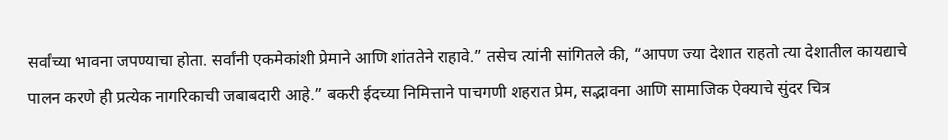सर्वांच्या भावना जपण्याचा होता. सर्वांनी एकमेकांशी प्रेमाने आणि शांततेने राहावे.” तसेच त्यांनी सांगितले की, “आपण ज्या देशात राहतो त्या देशातील कायद्याचे पालन करणे ही प्रत्येक नागरिकाची जबाबदारी आहे.” बकरी ईदच्या निमित्ताने पाचगणी शहरात प्रेम, सद्भावना आणि सामाजिक ऐक्याचे सुंदर चित्र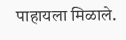पाहायला मिळाले.